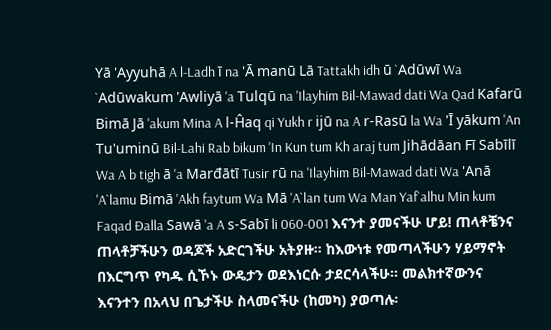Yā 'Ayyuhā A l-Ladh ī na 'Ā manū Lā Tattakh idh ū `Adūwī Wa `Adūwakum 'Awliyā 'a Tulqū na 'Ilayhim Bil-Mawad dati Wa Qad Kafarū Bimā Jā 'akum Mina A l-Ĥaq qi Yukh r ijū na A r-Rasū la Wa 'Ī yākum 'An Tu'uminū Bil-Lahi Rab bikum 'In Kun tum Kh araj tum Jihādāan Fī Sabīlī Wa A b tigh ā 'a Marđātī Tusir rū na 'Ilayhim Bil-Mawad dati Wa 'Anā 'A`lamu Bimā 'Akh faytum Wa Mā 'A`lan tum Wa Man Yaf`alhu Min kum Faqad Đalla Sawā 'a A s-Sabī li 060-001 እናንተ ያመናችሁ ሆይ! ጠላቶቼንና ጠላቶቻችሁን ወዳጆች አድርገችሁ አትያዙ፡፡ ከእውነቱ የመጣላችሁን ሃይማኖት በእርግጥ የካዱ ሲኾኑ ውዴታን ወደእነርሱ ታደርሳላችሁ፡፡ መልክተኛውንና እናንተን በአላህ በጌታችሁ ስላመናችሁ (ከመካ) ያወጣሉ፡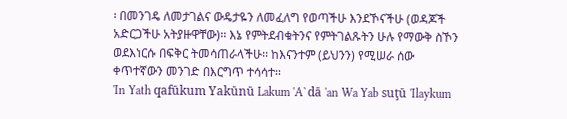፡ በመንገዴ ለመታገልና ውዴታዬን ለመፈለግ የወጣችሁ እንደኾናችሁ (ወዳጆች አድርጋችሁ አትያዙዋቸው)፡፡ እኔ የምትደብቁትንና የምትገልጹትን ሁሉ የማውቅ ስኾን ወደእነርሱ በፍቅር ትመሳጠራላችሁ፡፡ ከእናንተም (ይህንን) የሚሠራ ሰው ቀጥተኛውን መንገድ በእርግጥ ተሳሳተ፡፡
'In Yath qafūkum Yakūnū Lakum 'A`dā 'an Wa Yab suţū 'Ilaykum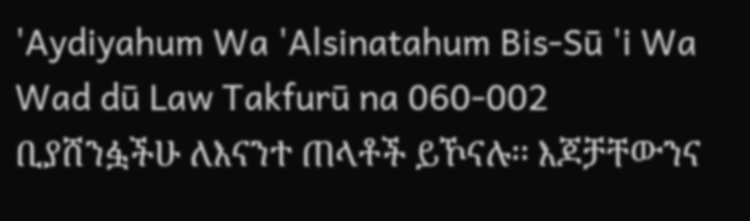'Aydiyahum Wa 'Alsinatahum Bis-Sū 'i Wa Wad dū Law Takfurū na 060-002 ቢያሸንፏችሁ ለእናንተ ጠላቶች ይኾናሉ፡፡ እጆቻቸውንና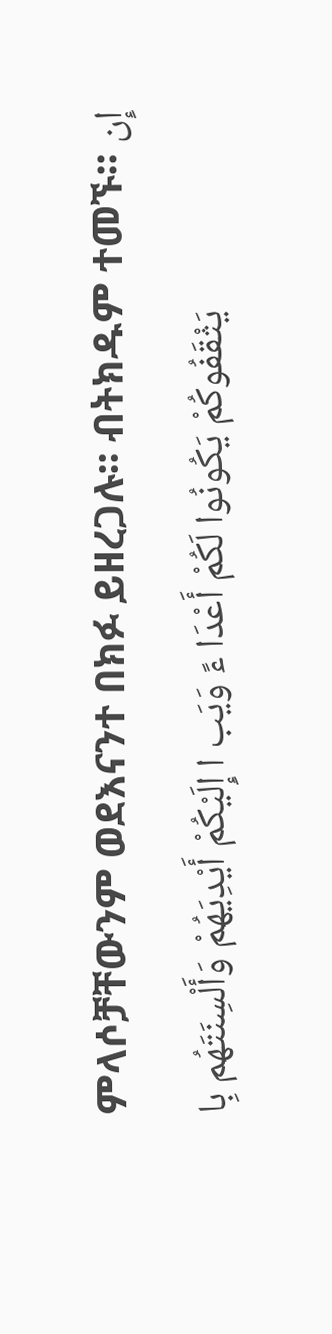ምላሶቻቸውንም ወደእናንተ በክፉ ይዘረጋሉ፡፡ ብትክዱም ተመኙ፡፡ إِن يَثْقَفُوكُمْ يَكُونُوا لَكُمْ أَعْدَا ءً وَيَب ا إِلَيْكُمْ أَيْدِيَهُمْ وَأَلْسِنَتَهُم بِا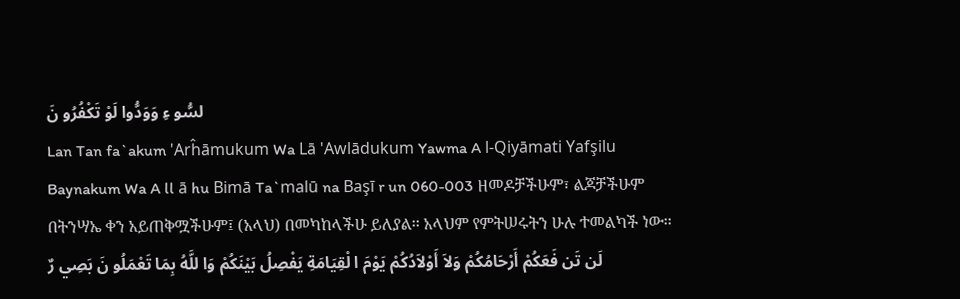لسُّو ءِ وَوَدُّوا لَوْ تَكْفُرُو نَ
Lan Tan fa`akum 'Arĥāmukum Wa Lā 'Awlādukum Yawma A l-Qiyāmati Yafşilu Baynakum Wa A ll ā hu Bimā Ta`malū na Başī r un 060-003 ዘመዶቻችሁም፣ ልጆቻችሁም በትንሣኤ ቀን አይጠቅሟችሁም፤ (አላህ) በመካከላችሁ ይለያል፡፡ አላህም የምትሠሩትን ሁሉ ተመልካች ነው፡፡ لَن تَن فَعَكُمْ أَرْحَامُكُمْ وَلاَ أَوْلاَدُكُمْ يَوْمَ ا لْقِيَامَةِ يَفْصِلُ بَيْنَكُمْ وَا للَّهُ بِمَا تَعْمَلُو نَ بَصِي رٌ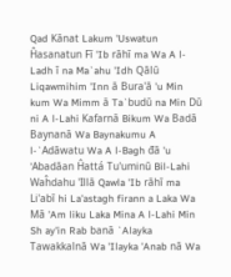Qad Kānat Lakum 'Uswatun Ĥasanatun Fī 'Ib rāhī ma Wa A l-Ladh ī na Ma`ahu 'Idh Qālū Liqawmihim 'Inn ā Bura'ā 'u Min kum Wa Mimm ā Ta`budū na Min Dū ni A l-Lahi Kafarnā Bikum Wa Badā Baynanā Wa Baynakumu A l-`Adāwatu Wa A l-Bagh đā 'u 'Abadāan Ĥattá Tu'uminū Bil-Lahi Waĥdahu 'Illā Qawla 'Ib rāhī ma Li'abī hi La'astagh firann a Laka Wa Mā 'Am liku Laka Mina A l-Lahi Min Sh ay'in Rab banā `Alayka Tawakkalnā Wa 'Ilayka 'Anab nā Wa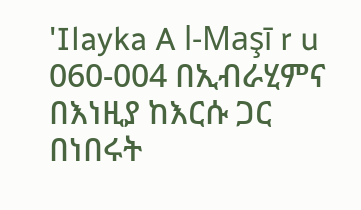'Ilayka A l-Maşī r u 060-004 በኢብራሂምና በእነዚያ ከእርሱ ጋር በነበሩት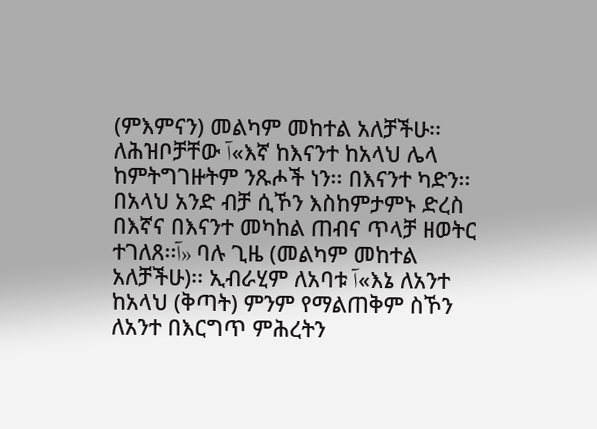(ምእምናን) መልካም መከተል አለቻችሁ፡፡ ለሕዝቦቻቸው آ«እኛ ከእናንተ ከአላህ ሌላ ከምትግገዙትም ንጹሖች ነን፡፡ በእናንተ ካድን፡፡ በአላህ አንድ ብቻ ሲኾን እስከምታምኑ ድረስ በእኛና በእናንተ መካከል ጠብና ጥላቻ ዘወትር ተገለጸ፡፡آ» ባሉ ጊዜ (መልካም መከተል አለቻችሁ)፡፡ ኢብራሂም ለአባቱ آ«እኔ ለአንተ ከአላህ (ቅጣት) ምንም የማልጠቅም ስኾን ለአንተ በእርግጥ ምሕረትን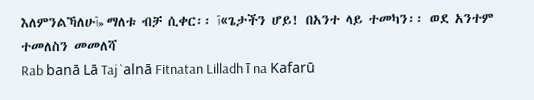እለምንልኻለሁآ» ማለቱ ብቻ ሲቀር፡፡ آ«ጌታችን ሆይ! በአንተ ላይ ተመካን፡፡ ወደ አንተም ተመለስን መመለሻ
Rab banā Lā Taj `alnā Fitnatan Lilladh ī na Kafarū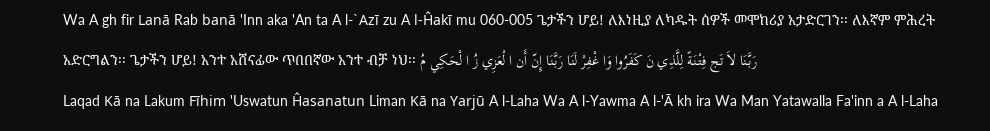Wa A gh fir Lanā Rab banā 'Inn aka 'An ta A l-`Azī zu A l-Ĥakī mu 060-005 ጌታችን ሆይ! ለእነዚያ ለካዱት ሰዎች መሞከሪያ አታድርገን፡፡ ለእኛም ምሕረት አድርግልን፡፡ ጌታችን ሆይ! አንተ አሸናፊው ጥበበኛው አንተ ብቻ ነህ፡፡ رَبَّنَا لاَ تَج فِتْنَةً لِلَّذِي نَ كَفَرُوا وَا غْفِرْ لَنَا رَبَّنَا إِنّ أَن ا لْعَزِي زُ ا لْحَكِي مُ
Laqad Kā na Lakum Fīhim 'Uswatun Ĥasanatun Liman Kā na Yarjū A l-Laha Wa A l-Yawma A l-'Ā kh ira Wa Man Yatawalla Fa'inn a A l-Laha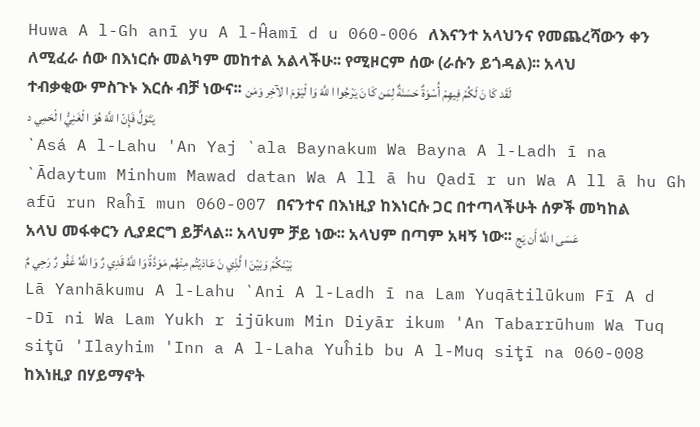Huwa A l-Gh anī yu A l-Ĥamī d u 060-006 ለእናንተ አላህንና የመጨረሻውን ቀን ለሚፈራ ሰው በእነርሱ መልካም መከተል አልላችሁ፡፡ የሚዞርም ሰው (ራሱን ይጎዳል)፡፡ አላህ ተብቃቂው ምስጉኑ እርሱ ብቻ ነውና፡፡ لَقَد كَا نَ لَكُمْ فِيهِمْ أُسْوَةٌ حَسَنَةٌ لِمَن كَا نَ يَرْجُوا ا للَّهَ وَا لْيَوْمَ ا لآخِر وَمَن يَتَوَلَّ فَإِنّ ا للَّهَ هُوَ ا لْغَنِيُّ ا لْحَمِي د
`Asá A l-Lahu 'An Yaj `ala Baynakum Wa Bayna A l-Ladh ī na `Ādaytum Minhum Mawad datan Wa A ll ā hu Qadī r un Wa A ll ā hu Gh afū run Raĥī mun 060-007 በናንተና በእነዚያ ከእነርሱ ጋር በተጣላችሁት ሰዎች መካከል አላህ መፋቀርን ሊያደርግ ይቻላል፡፡ አላህም ቻይ ነው፡፡ አላህም በጣም አዛኝ ነው፡፡ عَسَى ا للَّهُ أَن يَج بَيْنَكُمْ وَبَيْنَ ا لَّذِي نَ عَادَيْتُم مِنْهُم مَوَدَّةً وَا للَّهُ قَدِي رٌ وَا للَّهُ غَفُو رٌ رَحِي مٌ
Lā Yanhākumu A l-Lahu `Ani A l-Ladh ī na Lam Yuqātilūkum Fī A d -Dī ni Wa Lam Yukh r ijūkum Min Diyār ikum 'An Tabarrūhum Wa Tuq siţū 'Ilayhim 'Inn a A l-Laha Yuĥib bu A l-Muq siţī na 060-008 ከእነዚያ በሃይማኖት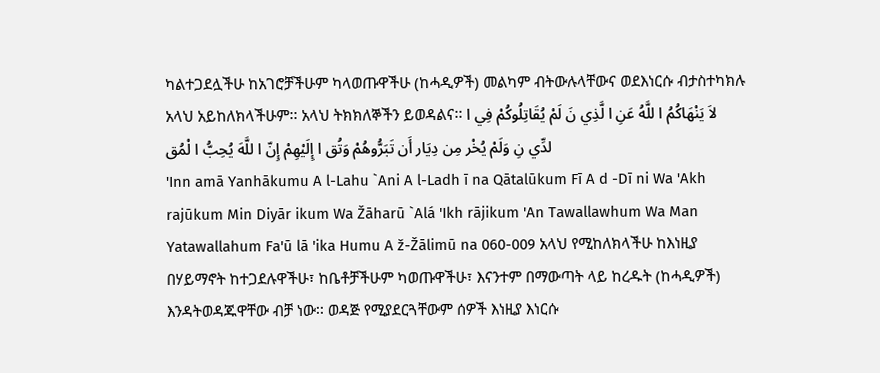ካልተጋደሏችሁ ከአገሮቻችሁም ካላወጡዋችሁ (ከሓዲዎች) መልካም ብትውሉላቸውና ወደእነርሱ ብታስተካክሉ አላህ አይከለክላችሁም፡፡ አላህ ትክክለኞችን ይወዳልና፡፡ لاَ يَنْهَاكُمُ ا للَّهُ عَنِ ا لَّذِي نَ لَمْ يُقَاتِلُوكُمْ فِي ا لدِّي نِ وَلَمْ يُخْر مِن دِيَار أَن تَبَرُّوهُمْ وَتُق ا إِلَيْهِمْ إِنّ ا للَّهَ يُحِبُّ ا لْمُق
'Inn amā Yanhākumu A l-Lahu `Ani A l-Ladh ī na Qātalūkum Fī A d -Dī ni Wa 'Akh rajūkum Min Diyār ikum Wa Žāharū `Alá 'Ikh rājikum 'An Tawallawhum Wa Man Yatawallahum Fa'ū lā 'ika Humu A ž-Žālimū na 060-009 አላህ የሚከለክላችሁ ከእነዚያ በሃይማኖት ከተጋደሉዋችሁ፣ ከቤቶቻችሁም ካወጡዋችሁ፣ እናንተም በማውጣት ላይ ከረዱት (ከሓዲዎች) እንዳትወዳጁዋቸው ብቻ ነው፡፡ ወዳጅ የሚያደርጓቸውም ሰዎች እነዚያ እነርሱ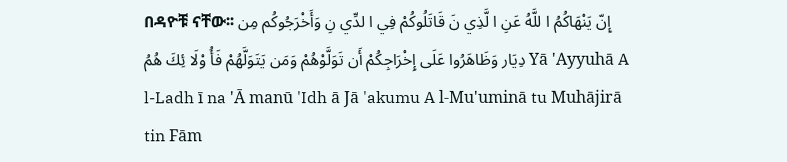በዳዮቹ ናቸው፡፡ إِنّ يَنْهَاكُمُ ا للَّهُ عَنِ ا لَّذِي نَ قَاتَلُوكُمْ فِي ا لدِّي نِ وَأَخْرَجُوكُم مِن دِيَار وَظَاهَرُوا عَلَى إِخْرَاجِكُمْ أَن تَوَلَّوْهُمْ وَمَن يَتَوَلَّهُمْ فَأُ وْلَا ئِكَ هُمُ Yā 'Ayyuhā A l-Ladh ī na 'Ā manū 'Idh ā Jā 'akumu A l-Mu'uminā tu Muhājirā tin Fām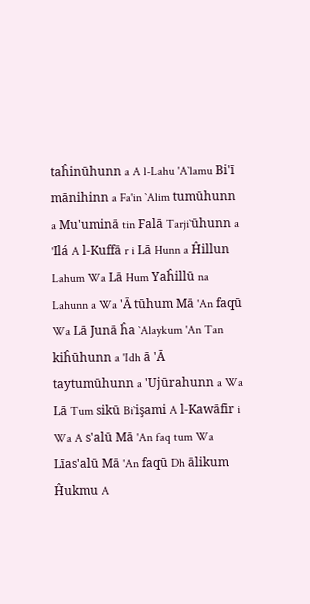taĥinūhunn a A l-Lahu 'A`lamu Bi'ī mānihinn a Fa'in `Alim tumūhunn a Mu'uminā tin Falā Tarji`ūhunn a 'Ilá A l-Kuffā r i Lā Hunn a Ĥillun Lahum Wa Lā Hum Yaĥillū na Lahunn a Wa 'Ā tūhum Mā 'An faqū Wa Lā Junā ĥa `Alaykum 'An Tan kiĥūhunn a 'Idh ā 'Ā taytumūhunn a 'Ujūrahunn a Wa Lā Tum sikū Bi`işami A l-Kawāfir i Wa A s'alū Mā 'An faq tum Wa Līas'alū Mā 'An faqū Dh ālikum Ĥukmu A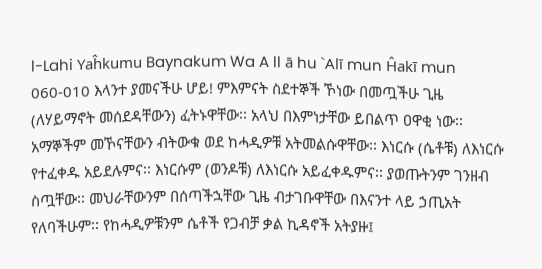l-Lahi Yaĥkumu Baynakum Wa A ll ā hu `Alī mun Ĥakī mun 060-010 እላንተ ያመናችሁ ሆይ! ምእምናት ስደተኞች ኾነው በመጧችሁ ጊዜ (ለሃይማኖት መሰደዳቸውን) ፈትኑዋቸው፡፡ አላህ በእምነታቸው ይበልጥ ዐዋቂ ነው፡፡ አማኞችም መኾናቸውን ብትውቁ ወደ ከሓዲዎቹ አትመልሱዋቸው፡፡ እነርሱ (ሴቶቹ) ለእነርሱ የተፈቀዱ አይደሉምና፡፡ እነርሱም (ወንዶቹ) ለእነርሱ አይፈቀዱምና፡፡ ያወጡትንም ገንዘብ ስጧቸው፡፡ መህራቸውንም በሰጣችኋቸው ጊዜ ብታገቡዋቸው በእናንተ ላይ ኃጢአት የለባችሁም፡፡ የከሓዲዎቹንም ሴቶች የጋብቻ ቃል ኪዳኖች አትያዙ፤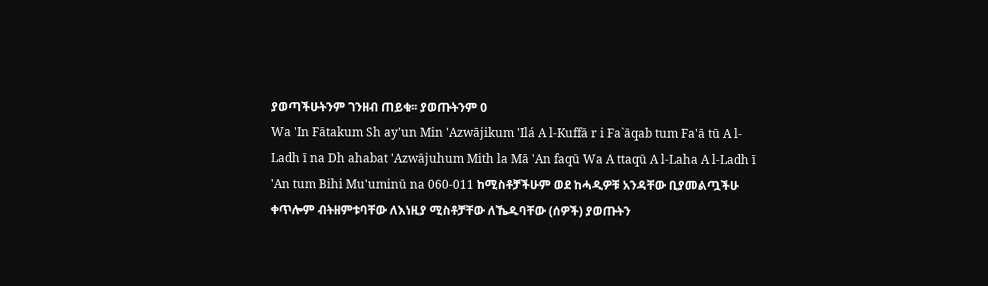ያወጣችሁትንም ገንዘብ ጠይቁ፡፡ ያወጡትንም 0
Wa 'In Fātakum Sh ay'un Min 'Azwājikum 'Ilá A l-Kuffā r i Fa`āqab tum Fa'ā tū A l-Ladh ī na Dh ahabat 'Azwājuhum Mith la Mā 'An faqū Wa A ttaqū A l-Laha A l-Ladh ī 'An tum Bihi Mu'uminū na 060-011 ከሚስቶቻችሁም ወደ ከሓዲዎቹ አንዳቸው ቢያመልጧችሁ ቀጥሎም ብትዘምቱባቸው ለእነዚያ ሚስቶቻቸው ለኼዱባቸው (ሰዎች) ያወጡትን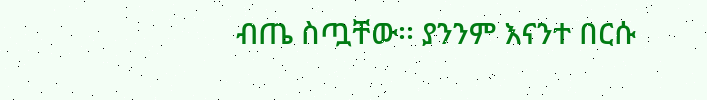ብጤ ስጧቸው፡፡ ያንንም እናንተ በርሱ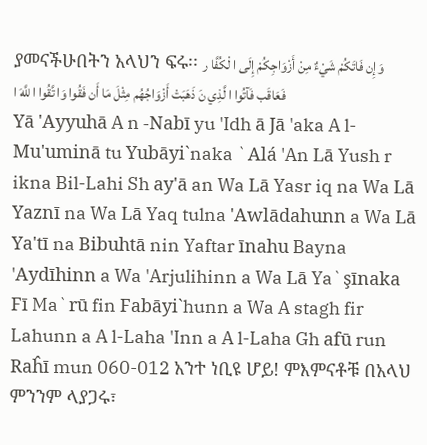ያመናችሁበትን አላህን ፍሩ፡፡ وَإِن فَاتَكُمْ شَيْءٌ مِنْ أَزْوَاجِكُمْ إِلَى ا لْكُفَّا ر فَعَاقَب فَآتُوا ا لَّذِي نَ ذَهَبَتْ أَزْوَاجُهُم مِثْلَ مَا أَن فَقُوا وَا تَّقُوا ا للَّهَ ا
Yā 'Ayyuhā A n -Nabī yu 'Idh ā Jā 'aka A l-Mu'uminā tu Yubāyi`naka `Alá 'An Lā Yush r ikna Bil-Lahi Sh ay'ā an Wa Lā Yasr iq na Wa Lā Yaznī na Wa Lā Yaq tulna 'Awlādahunn a Wa Lā Ya'tī na Bibuhtā nin Yaftar īnahu Bayna 'Aydīhinn a Wa 'Arjulihinn a Wa Lā Ya`şīnaka Fī Ma`rū fin Fabāyi`hunn a Wa A stagh fir Lahunn a A l-Laha 'Inn a A l-Laha Gh afū run Raĥī mun 060-012 አንተ ነቢዩ ሆይ! ምእምናቶቹ በአላህ ምንንም ላያጋሩ፣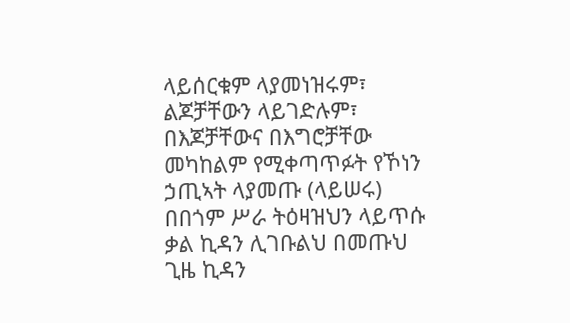ላይሰርቁም ላያመነዝሩም፣ ልጆቻቸውን ላይገድሉም፣ በእጆቻቸውና በእግሮቻቸው መካከልም የሚቀጣጥፉት የኾነን ኃጢኣት ላያመጡ (ላይሠሩ) በበጎም ሥራ ትዕዛዝህን ላይጥሱ ቃል ኪዳን ሊገቡልህ በመጡህ ጊዜ ኪዳን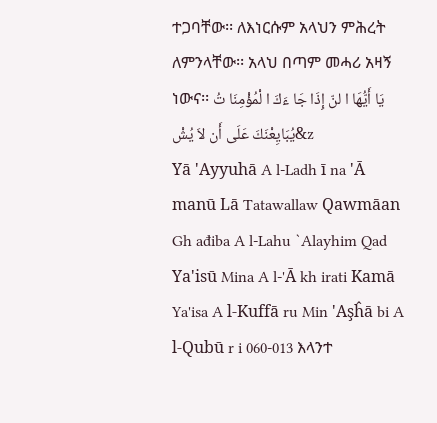ተጋባቸው፡፡ ለእነርሱም አላህን ምሕረት ለምንላቸው፡፡ አላህ በጣም መሓሪ አዛኝ ነውና፡፡ يَا أَيُّهَا ا لنّ إِذَا جَا ءَكَ ا لْمُؤْمِنَا تُ يُبَايِعْنَكَ عَلَى أَن لاَ يُشْ&z
Yā 'Ayyuhā A l-Ladh ī na 'Ā manū Lā Tatawallaw Qawmāan Gh ađiba A l-Lahu `Alayhim Qad Ya'isū Mina A l-'Ā kh irati Kamā Ya'isa A l-Kuffā ru Min 'Aşĥā bi A l-Qubū r i 060-013 እላንተ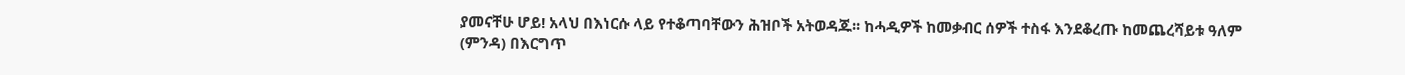ያመናቸሁ ሆይ! አላህ በእነርሱ ላይ የተቆጣባቸውን ሕዝቦች አትወዳጁ፡፡ ከሓዲዎች ከመቃብር ሰዎች ተስፋ እንደቆረጡ ከመጨረሻይቱ ዓለም (ምንዳ) በእርግጥ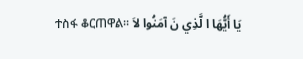ተስፋ ቆርጠዋል፡፡ يَا أَيُّهَا ا لَّذِي نَ آمَنُوا لاَ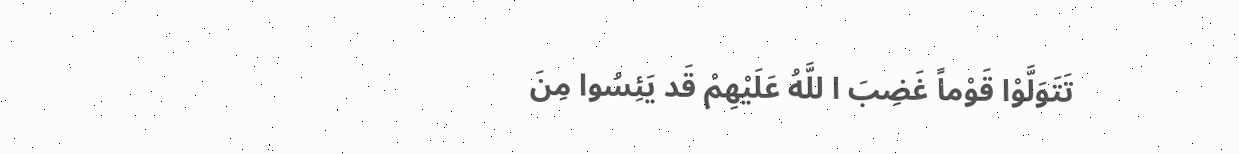تَتَوَلَّوْا قَوْماً غَضِبَ ا للَّهُ عَلَيْهِمْ قَد يَئِسُوا مِنَ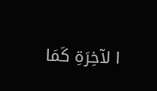ا لآخِرَةِ كَمَا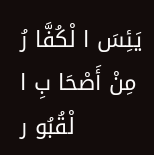يَئِسَ ا لْكُفَّا رُ مِنْ أَصْحَا بِ ا لْقُبُو ر